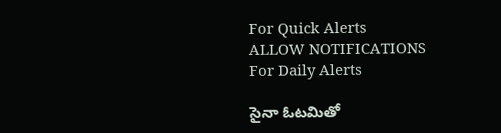For Quick Alerts
ALLOW NOTIFICATIONS
For Daily Alerts

సైనా ఓటమితో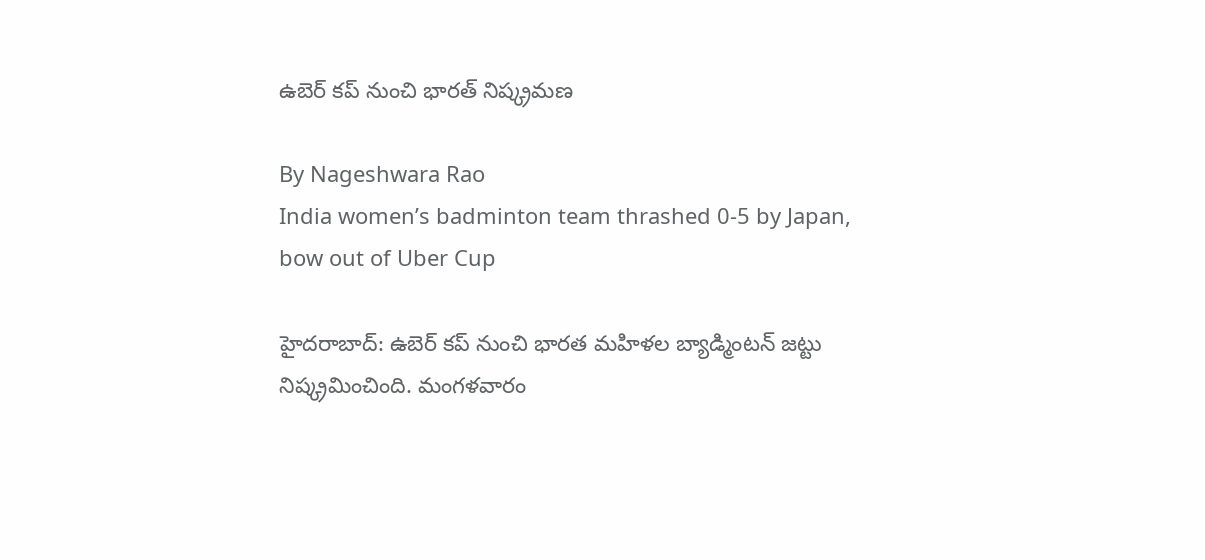ఉబెర్ కప్ నుంచి భారత్ నిష్క్రమణ

By Nageshwara Rao
India women’s badminton team thrashed 0-5 by Japan, bow out of Uber Cup

హైదరాబాద్: ఉబెర్ కప్ నుంచి భారత మహిళల బ్యాడ్మింటన్‌ జట్టు నిష్క్రమించింది. మంగళవారం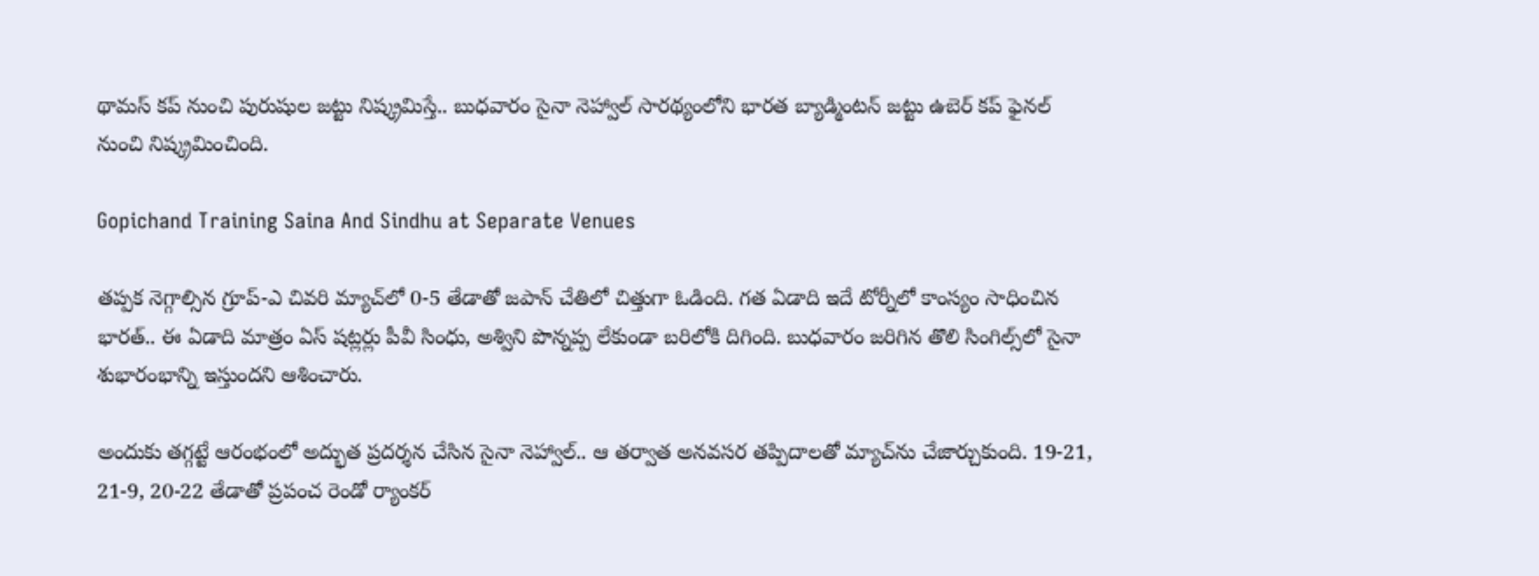థామస్‌ కప్‌ నుంచి పురుషుల జట్టు నిష్క్రమిస్తే.. బుధవారం సైనా నెహ్వాల్‌ సారథ్యంలోని భారత బ్యాడ్మింటన్ జట్టు ఉబెర్‌ కప్‌ ఫైనల్‌ నుంచి నిష్క్రమించింది.

Gopichand Training Saina And Sindhu at Separate Venues

తప్పక నెగ్గాల్సిన గ్రూప్‌-ఎ చివరి మ్యాచ్‌లో 0-5 తేడాతో జపాన్‌ చేతిలో చిత్తుగా ఓడింది. గత ఏడాది ఇదే టోర్నీలో కాంస్యం సాధించిన భారత్‌.. ఈ ఏడాది మాత్రం ఏస్‌ షట్లర్లు పీవీ సింధు, అశ్విని పొన్నప్ప లేకుండా బరిలోకి దిగింది. బుధవారం జరిగిన తొలి సింగిల్స్‌లో సైనా శుభారంభాన్ని ఇస్తుందని ఆశించారు.

అందుకు తగ్గట్టే ఆరంభంలో అద్భుత ప్రదర్శన చేసిన సైనా నెహ్వాల్‌.. ఆ తర్వాత అనవసర తప్పిదాలతో మ్యాచ్‌ను చేజార్చుకుంది. 19-21, 21-9, 20-22 తేడాతో ప్రపంచ రెండో ర్యాంకర్‌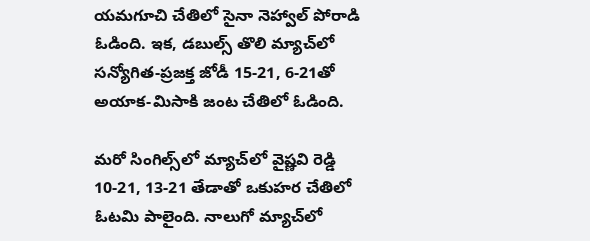యమగూచి చేతిలో సైనా నెహ్వాల్ పోరాడి ఓడింది. ఇక, డబుల్స్‌ తొలి మ్యాచ్‌లో సన్యోగిత-ప్రజక్త జోడీ 15-21, 6-21తో అయాక-మిసాకి జంట చేతిలో ఓడింది.

మరో సింగిల్స్‌లో మ్యాచ్‌లో వైష్ణవి రెడ్డి 10-21, 13-21 తేడాతో ఒకుహర చేతిలో ఓటమి పాలైంది. నాలుగో మ్యాచ్‌లో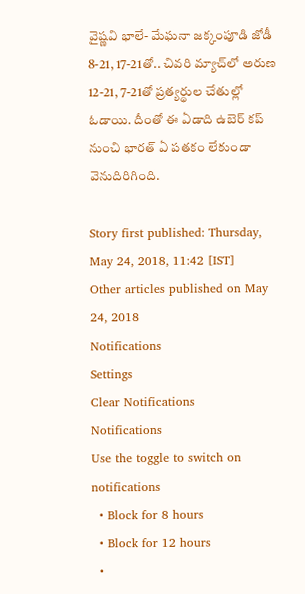వైష్ణవి భాలే- మేఘనా జక్కంపూడి జోడీ 8-21, 17-21తో.. చివరి మ్యాచ్‌లో అరుణ 12-21, 7-21తో ప్రత్యర్థుల చేతుల్లో ఓడాయి. దీంతో ఈ ఏడాది ఉబెర్ కప్ నుంచి భారత్ ఏ పతకం లేకుండా వెనుదిరిగింది.

Story first published: Thursday, May 24, 2018, 11:42 [IST]
Other articles published on May 24, 2018
Notifications
Settings
Clear Notifications
Notifications
Use the toggle to switch on notifications
  • Block for 8 hours
  • Block for 12 hours
  •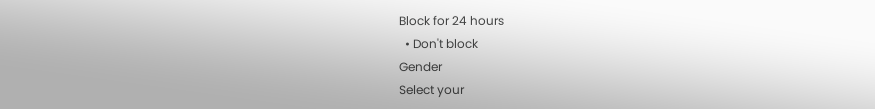Block for 24 hours
  • Don't block
Gender
Select your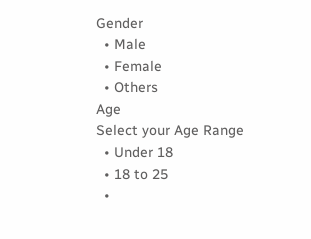Gender
  • Male
  • Female
  • Others
Age
Select your Age Range
  • Under 18
  • 18 to 25
  •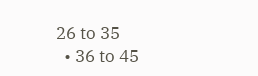26 to 35
  • 36 to 45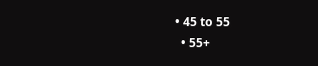• 45 to 55
  • 55+